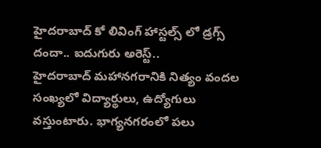హైదరాబాద్ కో లివింగ్ హాస్టల్స్ లో డ్రగ్స్ దందా.. ఐదుగురు అరెస్ట్..
హైదరాబాద్ మహానగరానికి నిత్యం వందల సంఖ్యలో విద్యార్థులు, ఉద్యోగులు వస్తుంటారు. భాగ్యనగరంలో పలు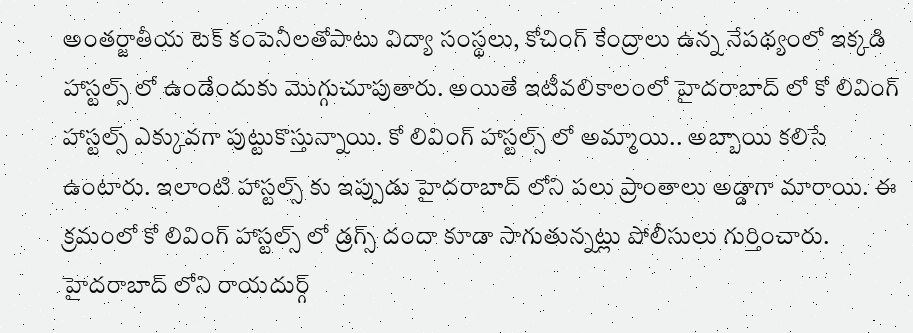అంతర్జాతీయ టెక్ కంపెనీలతోపాటు విద్యా సంస్థలు, కోచింగ్ కేంద్రాలు ఉన్న నేపథ్యంలో ఇక్కడి హాస్టల్స్ లో ఉండేందుకు మొగ్గుచూపుతారు. అయితే ఇటీవలికాలంలో హైదరాబాద్ లో కో లివింగ్ హాస్టల్స్ ఎక్కువగా పుట్టుకొస్తున్నాయి. కో లివింగ్ హాస్టల్స్ లో అమ్మాయి.. అబ్బాయి కలిసే ఉంటారు. ఇలాంటి హాస్టల్స్ కు ఇప్పుడు హైదరాబాద్ లోని పలు ప్రాంతాలు అడ్డాగా మారాయి. ఈ క్రమంలో కో లివింగ్ హాస్టల్స్ లో డ్రగ్స్ దందా కూడా సాగుతున్నట్లు పోలీసులు గుర్తించారు.
హైదరాబాద్ లోని రాయదుర్గ్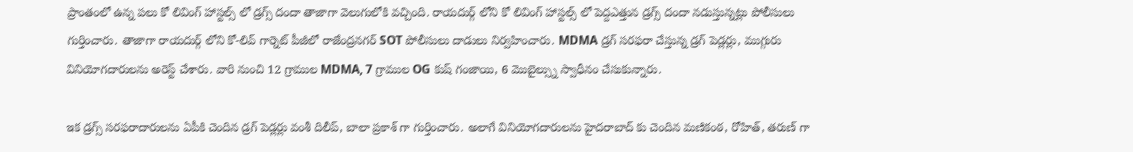ప్రాంతంలో ఉన్న పలు కో లివింగ్ హాస్టల్స్ లో డ్రగ్స్ దందా తాజాగా వెలుగులోకి వచ్చింది. రాయదుర్గ్ లోని కో లివింగ్ హాస్టల్స్ లో పెద్దఎత్తున డ్రగ్స్ దందా నడుస్తున్నట్లు పోలీసులు గుర్తించారు. తాజాగా రాయదుర్గ్ లోని కో-లివ్ గార్నెట్ పీజీలో రాజేంద్రనగర్ SOT పోలీసులు దాడులు నిర్వహించారు. MDMA డ్రగ్ సరఫరా చేస్తున్న డ్రగ్ పెడ్లర్లు, ముగ్గురు వినియోగదారులను అరెస్ట్ చేశారు. వారి నుంచి 12 గ్రాముల MDMA, 7 గ్రాముల OG కుష్ గంజాయి, 6 మొబైల్స్ను స్వాధీనం చేసుకున్నారు.

ఇక డ్రగ్స్ సరఫరాదారులను ఏపీకి చెందిన డ్రగ్ పెడ్లర్లు వంశీ దిలీప్, బాలా ప్రకాశ్ గా గుర్తించారు. అలాగే వినియోగదారులను హైదరాబాద్ కు చెందిన మణికంఠ, రోహిత్, తరుణ్ గా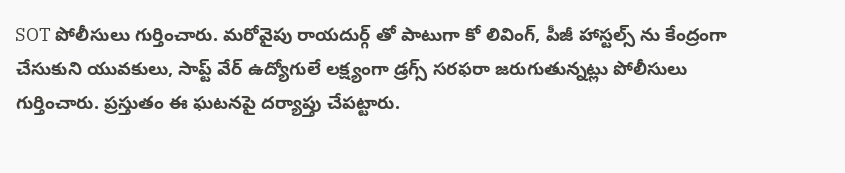SOT పోలీసులు గుర్తించారు. మరోవైపు రాయదుర్గ్ తో పాటుగా కో లివింగ్, పీజీ హాస్టల్స్ ను కేంద్రంగా చేసుకుని యువకులు, సాప్ట్ వేర్ ఉద్యోగులే లక్ష్యంగా డ్రగ్స్ సరఫరా జరుగుతున్నట్లు పోలీసులు గుర్తించారు. ప్రస్తుతం ఈ ఘటనపై దర్యాప్తు చేపట్టారు.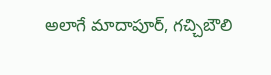అలాగే మాదాపూర్, గచ్చిబౌలి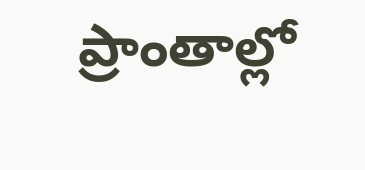ప్రాంతాల్లో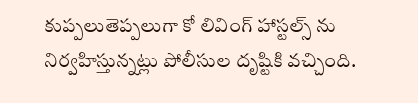కుప్పలుతెప్పలుగా కో లివింగ్ హాస్టల్స్ ను నిర్వహిస్తున్నట్లు పోలీసుల దృష్టికి వచ్చింది.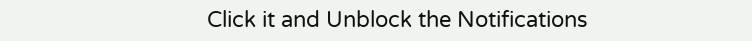Click it and Unblock the Notifications